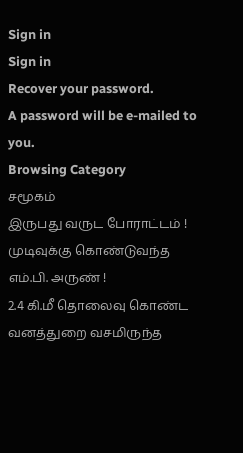Sign in
Sign in
Recover your password.
A password will be e-mailed to you.
Browsing Category
சமூகம்
இருபது வருட போராட்டம் ! முடிவுக்கு கொண்டுவந்த எம்.பி. அருண் !
2.4 கி.மீ தொலைவு கொண்ட வனத்துறை வசமிருந்த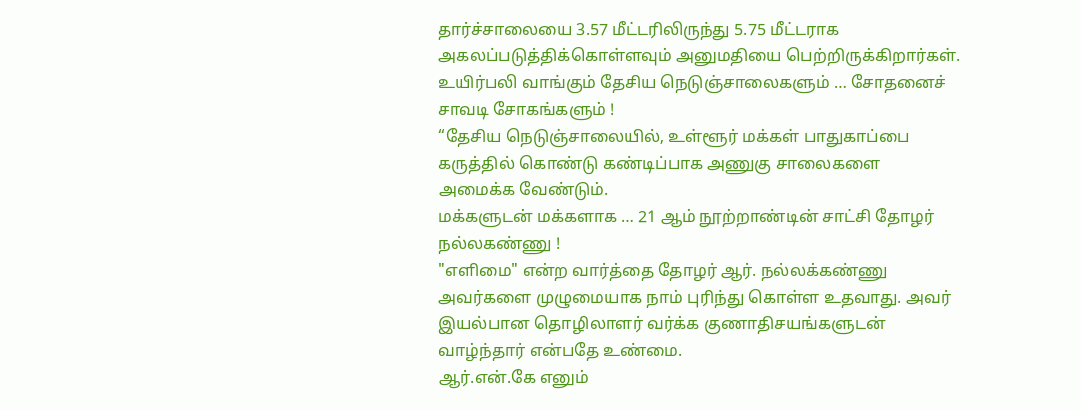தார்ச்சாலையை 3.57 மீட்டரிலிருந்து 5.75 மீட்டராக அகலப்படுத்திக்கொள்ளவும் அனுமதியை பெற்றிருக்கிறார்கள்.
உயிர்பலி வாங்கும் தேசிய நெடுஞ்சாலைகளும் … சோதனைச் சாவடி சோகங்களும் !
“தேசிய நெடுஞ்சாலையில், உள்ளூர் மக்கள் பாதுகாப்பை கருத்தில் கொண்டு கண்டிப்பாக அணுகு சாலைகளை அமைக்க வேண்டும்.
மக்களுடன் மக்களாக … 21 ஆம் நூற்றாண்டின் சாட்சி தோழர் நல்லகண்ணு !
"எளிமை" என்ற வார்த்தை தோழர் ஆர். நல்லக்கண்ணு அவர்களை முழுமையாக நாம் புரிந்து கொள்ள உதவாது. அவர் இயல்பான தொழிலாளர் வர்க்க குணாதிசயங்களுடன் வாழ்ந்தார் என்பதே உண்மை.
ஆர்.என்.கே எனும்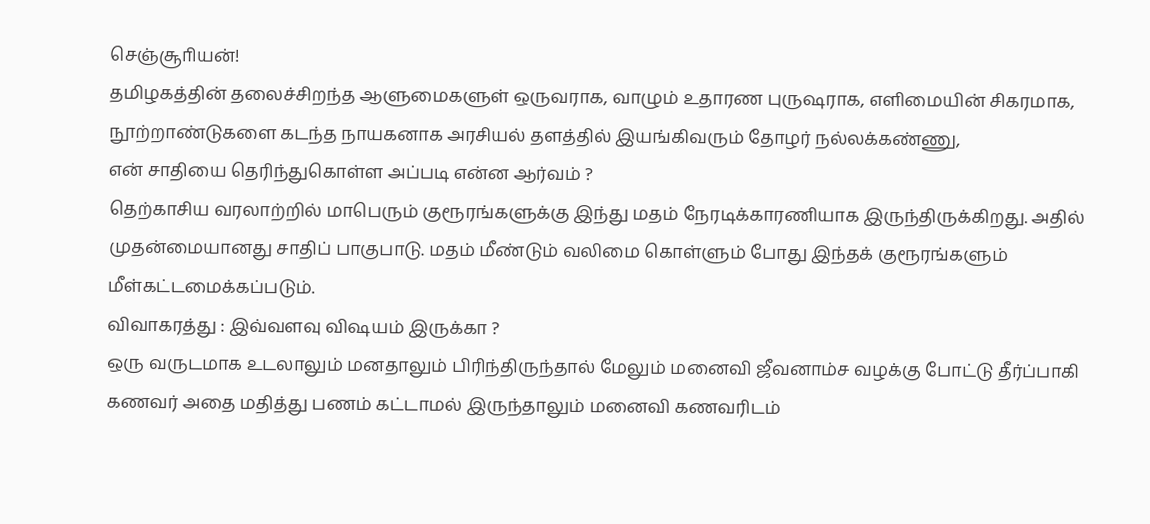செஞ்சூாியன்!
தமிழகத்தின் தலைச்சிறந்த ஆளுமைகளுள் ஒருவராக, வாழும் உதாரண புருஷராக, எளிமையின் சிகரமாக, நூற்றாண்டுகளை கடந்த நாயகனாக அரசியல் தளத்தில் இயங்கிவரும் தோழர் நல்லக்கண்ணு,
என் சாதியை தெரிந்துகொள்ள அப்படி என்ன ஆர்வம் ?
தெற்காசிய வரலாற்றில் மாபெரும் குரூரங்களுக்கு இந்து மதம் நேரடிக்காரணியாக இருந்திருக்கிறது. அதில் முதன்மையானது சாதிப் பாகுபாடு. மதம் மீண்டும் வலிமை கொள்ளும் போது இந்தக் குரூரங்களும் மீள்கட்டமைக்கப்படும்.
விவாகரத்து : இவ்வளவு விஷயம் இருக்கா ?
ஒரு வருடமாக உடலாலும் மனதாலும் பிரிந்திருந்தால் மேலும் மனைவி ஜீவனாம்ச வழக்கு போட்டு தீர்ப்பாகி கணவர் அதை மதித்து பணம் கட்டாமல் இருந்தாலும் மனைவி கணவரிடம்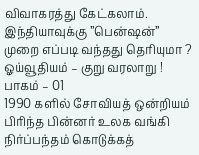விவாகரத்து கேட்கலாம்.
இந்தியாவுக்கு ”பென்ஷன்” முறை எப்படி வந்தது தெரியுமா ? ஓய்வூதியம் – குறு வரலாறு ! பாகம் – 01
1990 களில் சோவியத் ஒன்றியம் பிரிந்த பின்னர் உலக வங்கி நிர்ப்பந்தம் கொடுக்கத்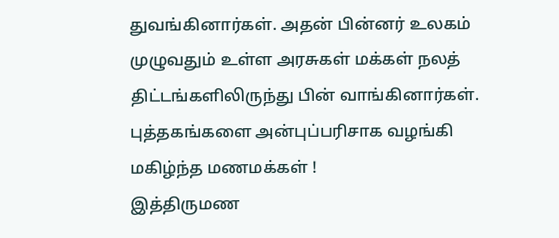துவங்கினார்கள். அதன் பின்னர் உலகம் முழுவதும் உள்ள அரசுகள் மக்கள் நலத் திட்டங்களிலிருந்து பின் வாங்கினார்கள்.
புத்தகங்களை அன்புப்பரிசாக வழங்கி மகிழ்ந்த மணமக்கள் !
இத்திருமண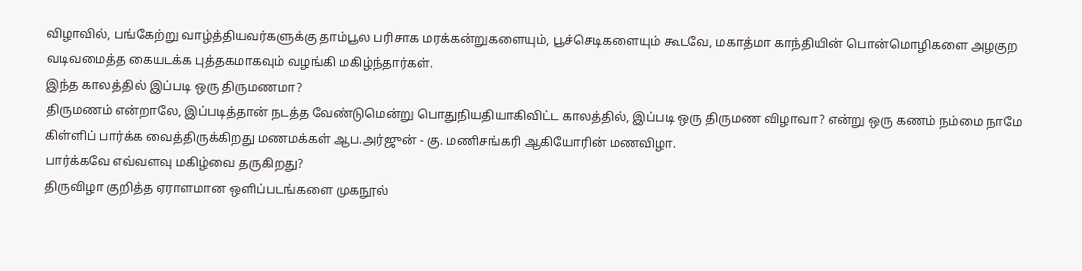விழாவில், பங்கேற்று வாழ்த்தியவர்களுக்கு தாம்பூல பரிசாக மரக்கன்றுகளையும், பூச்செடிகளையும் கூடவே, மகாத்மா காந்தியின் பொன்மொழிகளை அழகுற வடிவமைத்த கையடக்க புத்தகமாகவும் வழங்கி மகிழ்ந்தார்கள்.
இந்த காலத்தில் இப்படி ஒரு திருமணமா?
திருமணம் என்றாலே, இப்படித்தான் நடத்த வேண்டுமென்று பொதுநியதியாகிவிட்ட காலத்தில், இப்படி ஒரு திருமண விழாவா? என்று ஒரு கணம் நம்மை நாமே கிள்ளிப் பார்க்க வைத்திருக்கிறது மணமக்கள் ஆப.அர்ஜுன் - கு. மணிசங்கரி ஆகியோரின் மணவிழா.
பார்க்கவே எவ்வளவு மகிழ்வை தருகிறது?
திருவிழா குறித்த ஏராளமான ஒளிப்படங்களை முகநூல்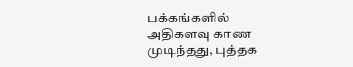பக்கங்களில் அதிகளவு காண முடிந்தது, புத்தக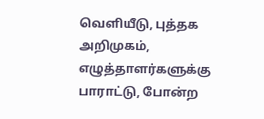வெளியீடு, புத்தக அறிமுகம், எழுத்தாளர்களுக்கு பாராட்டு, போன்ற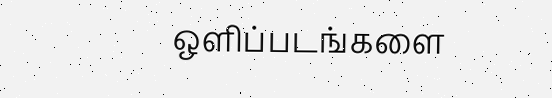ஒளிப்படங்களை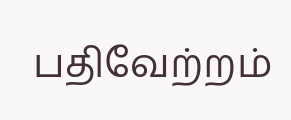பதிவேற்றம்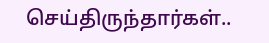செய்திருந்தார்கள்..